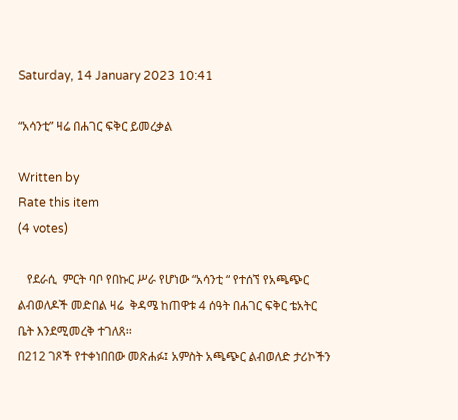Saturday, 14 January 2023 10:41

“አሳንቲ” ዛሬ በሐገር ፍቅር ይመረቃል

Written by
Rate this item
(4 votes)

   የደራሲ  ምርት ባቦ የበኩር ሥራ የሆነው “አሳንቲ “ የተሰኘ የአጫጭር ልብወለዶች መድበል ዛሬ  ቅዳሜ ከጠዋቱ 4 ሰዓት በሐገር ፍቅር ቴአትር ቤት እንደሚመረቅ ተገለጸ፡፡
በ212 ገጾች የተቀነበበው መጽሐፉ፤ አምስት አጫጭር ልብወለድ ታሪኮችን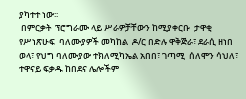ያካተተ ነው፡፡
 በምርቃት  ፕሮግራሙ ላይ ሥራዎቻቸውን ከሚያቀርቡ  ታዋቂ የሥነጽሁፍ  ባለሙያዎች መካከል  ዶ/ር በድሉ ዋቅጅራ፣ ደራሲ ዘነበ ወላ፣ የህግ ባለሙያው ተክለሚካኤል አበበ፣ ገጣሚ  ሰለሞን ሳህለ፣ ተዋናይ ፍቃዱ ከበደና ሌሎችም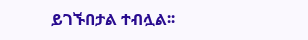ይገኙበታል ተብሏል፡፡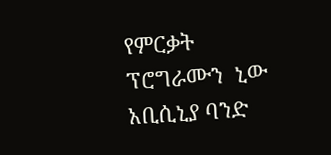የምርቃት ፕሮግራሙን  ኒው አቢሲኒያ ባንድ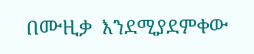በሙዚቃ  እንደሚያደምቀው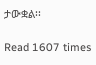ታውቋል፡፡

Read 1607 times